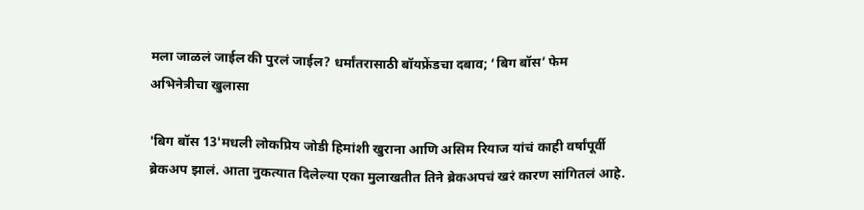मला जाळलं जाईल की पुरलं जाईल? धर्मांतरासाठी बॉयफ्रेंडचा दबाव; ‘बिग बॉस’ फेम अभिनेत्रीचा खुलासा

'बिग बॉस 13'मधली लोकप्रिय जोडी हिमांशी खुराना आणि असिम रियाज यांचं काही वर्षांपूर्वी ब्रेकअप झालं. आता नुकत्यात दिलेल्या एका मुलाखतीत तिने ब्रेकअपचं खरं कारण सांगितलं आहे.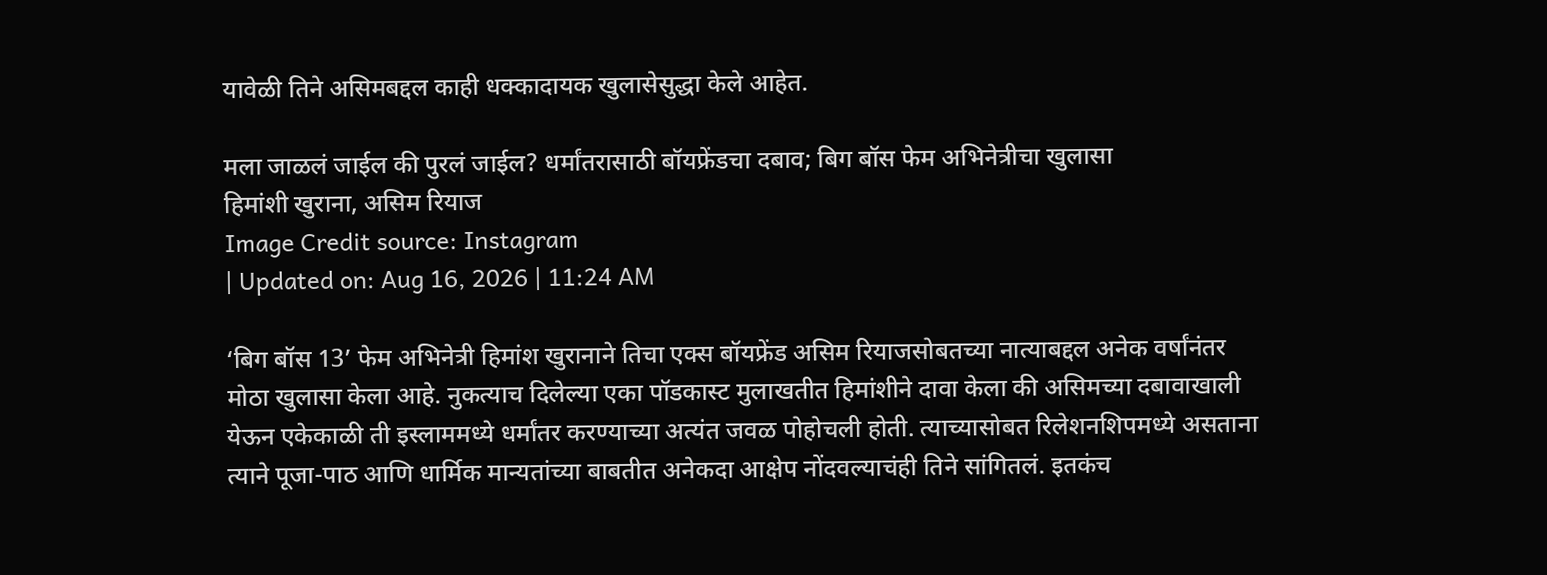यावेळी तिने असिमबद्दल काही धक्कादायक खुलासेसुद्धा केले आहेत.

मला जाळलं जाईल की पुरलं जाईल? धर्मांतरासाठी बॉयफ्रेंडचा दबाव; बिग बॉस फेम अभिनेत्रीचा खुलासा
हिमांशी खुराना, असिम रियाज
Image Credit source: Instagram
| Updated on: Aug 16, 2026 | 11:24 AM

‘बिग बॉस 13’ फेम अभिनेत्री हिमांश खुरानाने तिचा एक्स बॉयफ्रेंड असिम रियाजसोबतच्या नात्याबद्दल अनेक वर्षांनंतर मोठा खुलासा केला आहे. नुकत्याच दिलेल्या एका पॉडकास्ट मुलाखतीत हिमांशीने दावा केला की असिमच्या दबावाखाली येऊन एकेकाळी ती इस्लाममध्ये धर्मांतर करण्याच्या अत्यंत जवळ पोहोचली होती. त्याच्यासोबत रिलेशनशिपमध्ये असताना त्याने पूजा-पाठ आणि धार्मिक मान्यतांच्या बाबतीत अनेकदा आक्षेप नोंदवल्याचंही तिने सांगितलं. इतकंच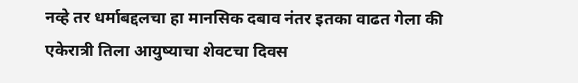नव्हे तर धर्माबद्दलचा हा मानसिक दबाव नंतर इतका वाढत गेला की एकेरात्री तिला आयुष्याचा शेवटचा दिवस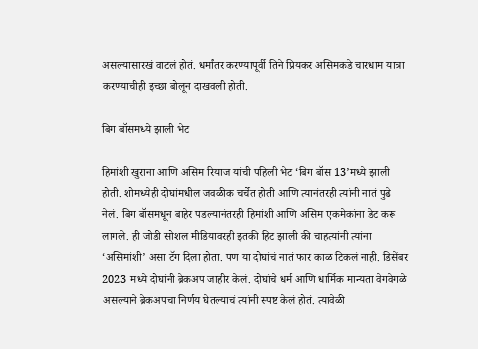असल्यासारखं वाटलं होतं. धर्मांतर करण्यापूर्वी तिने प्रियकर असिमकडे चारधाम यात्रा करण्याचीही इच्छा बोलून दाखवली होती.

बिग बॉसमध्ये झाली भेट

हिमांशी खुराना आणि असिम रियाज यांची पहिली भेट ‘बिग बॉस 13’मध्ये झाली होती. शोमध्येही दोघांमधील जवळीक चर्चेत होती आणि त्यानंतरही त्यांनी नातं पुढे नेलं. बिग बॉसमधून बाहेर पडल्यानंतरही हिमांशी आणि असिम एकमेकांना डेट करू लागले. ही जोडी सोशल मीडियावरही इतकी हिट झाली की चाहत्यांनी त्यांना ‘असिमांशी’ असा टॅग दिला होता. पण या दोघांचं नातं फार काळ टिकलं नाही. डिसेंबर 2023 मध्ये दोघांनी ब्रेकअप जाहीर केलं. दोघांचे धर्म आणि धार्मिक मान्यता वेगवेगळे असल्याने ब्रेकअपचा निर्णय घेतल्याचं त्यांनी स्पष्ट केलं होतं. त्यावेळी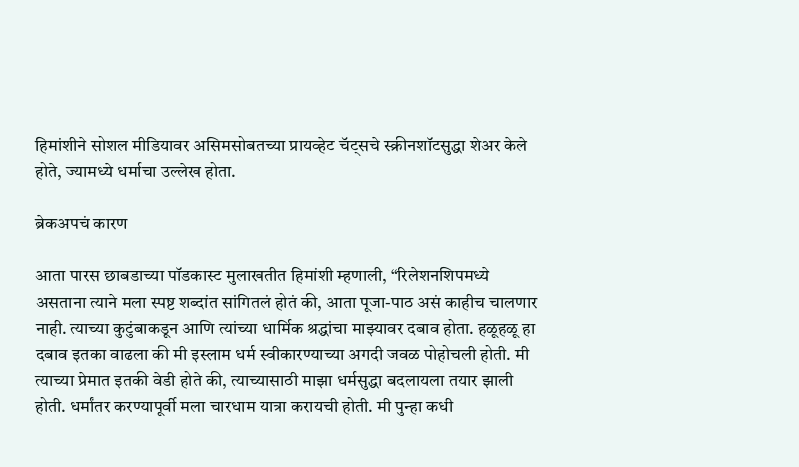हिमांशीने सोशल मीडियावर असिमसोबतच्या प्रायव्हेट चॅट्सचे स्क्रीनशॉटसुद्धा शेअर केले होते, ज्यामध्ये धर्माचा उल्लेख होता.

ब्रेकअपचं कारण

आता पारस छाबडाच्या पॉडकास्ट मुलाखतीत हिमांशी म्हणाली, “रिलेशनशिपमध्ये असताना त्याने मला स्पष्ट शब्दांत सांगितलं होतं की, आता पूजा-पाठ असं काहीच चालणार नाही. त्याच्या कुटुंबाकडून आणि त्यांच्या धार्मिक श्रद्धांचा माझ्यावर दबाव होता. हळूहळू हा दबाव इतका वाढला की मी इस्लाम धर्म स्वीकारण्याच्या अगदी जवळ पोहोचली होती. मी त्याच्या प्रेमात इतकी वेडी होते की, त्याच्यासाठी माझा धर्मसुद्धा बदलायला तयार झाली होती. धर्मांतर करण्यापूर्वी मला चारधाम यात्रा करायची होती. मी पुन्हा कधी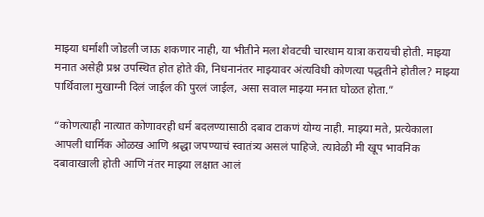माझ्या धर्माशी जोडली जाऊ शकणार नाही, या भीतीने मला शेवटची चारधाम यात्रा करायची होती. माझ्या मनात असेही प्रश्न उपस्थित होत होते की, निधनानंतर माझ्यावर अंत्यविधी कोणत्या पद्धतीने होतील? माझ्या पार्थिवाला मुखाग्नी दिलं जाईल की पुरलं जाईल, असा सवाल माझ्या मनात घोळत होता.”

“कोणत्याही नात्यात कोणावरही धर्म बदलण्यासाठी दबाव टाकणं योग्य नाही. माझ्या मते, प्रत्येकाला आपली धार्मिक ओळख आणि श्रद्धा जपण्याचं स्वातंत्र्य असलं पाहिजे. त्यावेळी मी खूप भावनिक दबावाखाली होती आणि नंतर माझ्या लक्षात आलं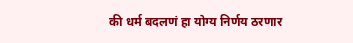की धर्म बदलणं हा योग्य निर्णय ठरणार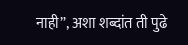नाही”, अशा शब्दांत ती पुढे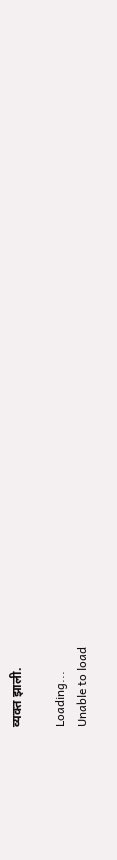व्यक्त झाली.

Loading...
Unable to load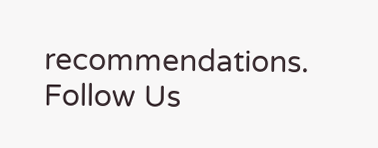recommendations.
Follow Us